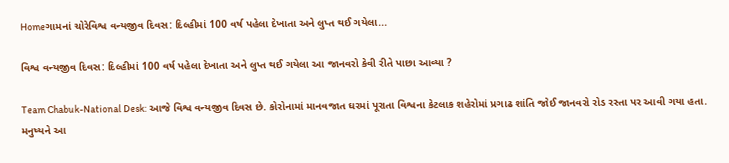Homeગામનાં ચોરેવિશ્વ વન્યજીવ દિવસ: દિલ્હીમાં 100 વર્ષ પહેલા દેખાતા અને લુપ્ત થઈ ગયેલા...

વિશ્વ વન્યજીવ દિવસ: દિલ્હીમાં 100 વર્ષ પહેલા દેખાતા અને લુપ્ત થઈ ગયેલા આ જાનવરો કેવી રીતે પાછા આવ્યા ?

Team Chabuk-National Desk: આજે વિશ્વ વન્યજીવ દિવસ છે. કોરોનામાં માનવજાત ઘરમાં પૂરાતા વિશ્વના કેટલાક શહેરોમાં પ્રગાઢ શાંતિ જોઈ જાનવરો રોડ રસ્તા પર આવી ગયા હતા. મનુષ્યને આ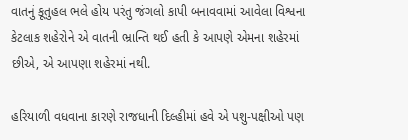વાતનું કૂતુહલ ભલે હોય પરંતુ જંગલો કાપી બનાવવામાં આવેલા વિશ્વના કેટલાક શહેરોને એ વાતની ભ્રાન્તિ થઈ હતી કે આપણે એમના શહેરમાં છીએ, એ આપણા શહેરમાં નથી.

હરિયાળી વધવાના કારણે રાજધાની દિલ્હીમાં હવે એ પશુ-પક્ષીઓ પણ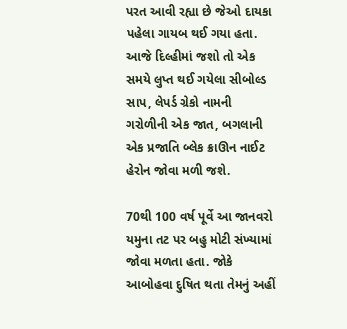પરત આવી રહ્યા છે જેઓ દાયકા પહેલા ગાયબ થઈ ગયા હતા. આજે દિલ્હીમાં જશો તો એક સમયે લુપ્ત થઈ ગયેલા સીબોલ્ડ સાપ, લેપર્ડ ગ્રેકો નામની ગરોળીની એક જાત, બગલાની એક પ્રજાતિ બ્લેક ક્રાઊન નાઈટ હેરોન જોવા મળી જશે.

70થી 100 વર્ષ પૂર્વે આ જાનવરો યમુના તટ પર બહુ મોટી સંખ્યામાં જોવા મળતા હતા. જોકે આબોહવા દુષિત થતા તેમનું અહીં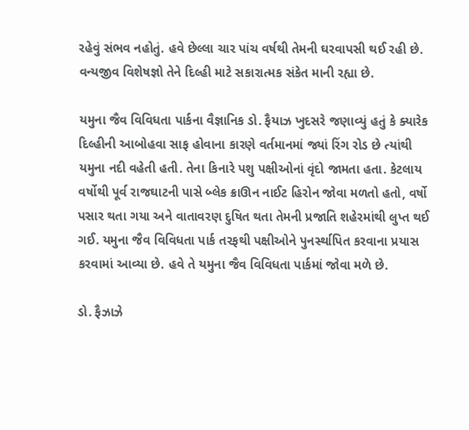રહેવું સંભવ નહોતું. હવે છેલ્લા ચાર પાંચ વર્ષથી તેમની ઘરવાપસી થઈ રહી છે. વન્યજીવ વિશેષજ્ઞો તેને દિલ્હી માટે સકારાત્મક સંકેત માની રહ્યા છે.

યમુના જૈવ વિવિધતા પાર્કના વૈજ્ઞાનિક ડો. ફૈયાઝ ખુદસરે જણાવ્યું હતું કે ક્યારેક દિલ્હીની આબોહવા સાફ હોવાના કારણે વર્તમાનમાં જ્યાં રિંગ રોડ છે ત્યાંથી યમુના નદી વહેતી હતી. તેના કિનારે પશુ પક્ષીઓનાં વૃંદો જામતા હતા. કેટલાય વર્ષોથી પૂર્વ રાજઘાટની પાસે બ્લેક ક્રાઊન નાઈટ હિરોન જોવા મળતો હતો, વર્ષો પસાર થતા ગયા અને વાતાવરણ દુષિત થતા તેમની પ્રજાતિ શહેરમાંથી લુપ્ત થઈ ગઈ. યમુના જૈવ વિવિધતા પાર્ક તરફથી પક્ષીઓને પુનર્સ્થાપિત કરવાના પ્રયાસ કરવામાં આવ્યા છે. હવે તે યમુના જૈવ વિવિધતા પાર્કમાં જોવા મળે છે.

ડો. ફૈઝાઝે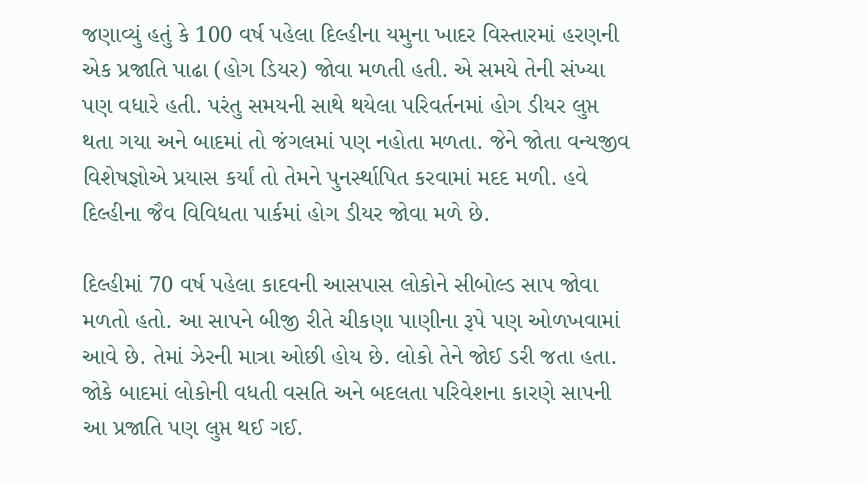જણાવ્યું હતું કે 100 વર્ષ પહેલા દિલ્હીના યમુના ખાદર વિસ્તારમાં હરણની એક પ્રજાતિ પાઢા (હોગ ડિયર) જોવા મળતી હતી. એ સમયે તેની સંખ્યા પણ વધારે હતી. પરંતુ સમયની સાથે થયેલા પરિવર્તનમાં હોગ ડીયર લુપ્ત થતા ગયા અને બાદમાં તો જંગલમાં પણ નહોતા મળતા. જેને જોતા વન્યજીવ વિશેષજ્ઞોએ પ્રયાસ કર્યાં તો તેમને પુનર્સ્થાપિત કરવામાં મદદ મળી. હવે દિલ્હીના જૈવ વિવિધતા પાર્કમાં હોગ ડીયર જોવા મળે છે.

દિલ્હીમાં 70 વર્ષ પહેલા કાદવની આસપાસ લોકોને સીબોલ્ડ સાપ જોવા મળતો હતો. આ સાપને બીજી રીતે ચીકણા પાણીના રૂપે પણ ઓળખવામાં આવે છે. તેમાં ઝેરની માત્રા ઓછી હોય છે. લોકો તેને જોઈ ડરી જતા હતા. જોકે બાદમાં લોકોની વધતી વસતિ અને બદલતા પરિવેશના કારણે સાપની આ પ્રજાતિ પણ લુપ્ત થઈ ગઈ.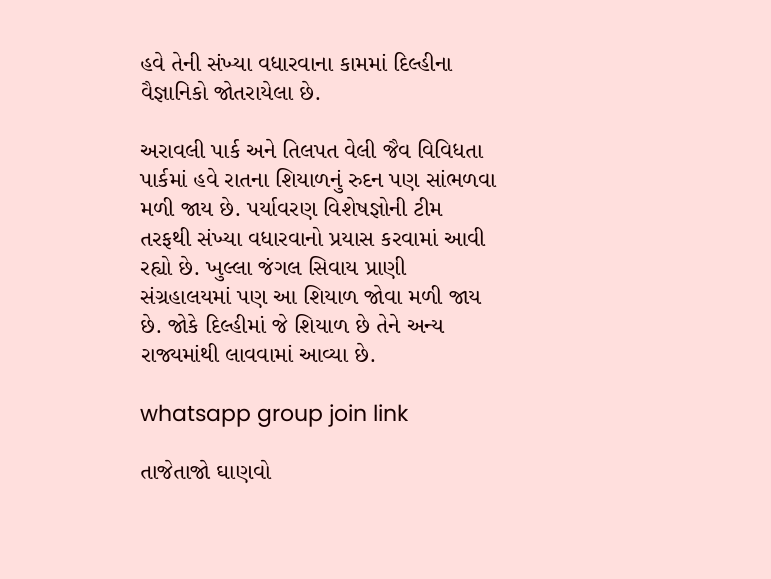હવે તેની સંખ્યા વધારવાના કામમાં દિલ્હીના વૈજ્ઞાનિકો જોતરાયેલા છે.

અરાવલી પાર્ક અને તિલપત વેલી જૈવ વિવિધતા પાર્કમાં હવે રાતના શિયાળનું રુદન પણ સાંભળવા મળી જાય છે. પર્યાવરણ વિશેષજ્ઞોની ટીમ તરફથી સંખ્યા વધારવાનો પ્રયાસ કરવામાં આવી રહ્યો છે. ખુલ્લા જંગલ સિવાય પ્રાણી સંગ્રહાલયમાં પણ આ શિયાળ જોવા મળી જાય છે. જોકે દિલ્હીમાં જે શિયાળ છે તેને અન્ય રાજ્યમાંથી લાવવામાં આવ્યા છે.

whatsapp group join link

તાજેતાજો ઘાણવો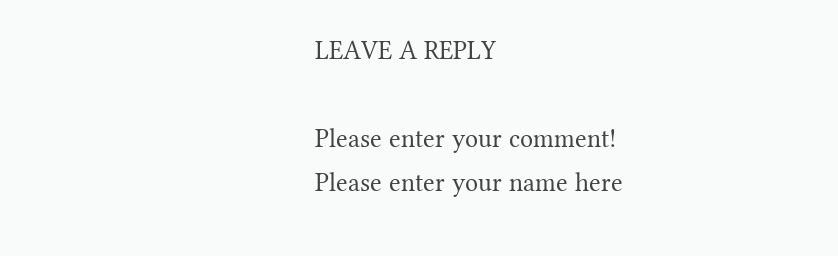LEAVE A REPLY

Please enter your comment!
Please enter your name here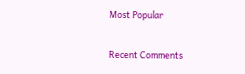Most Popular

Recent Comments